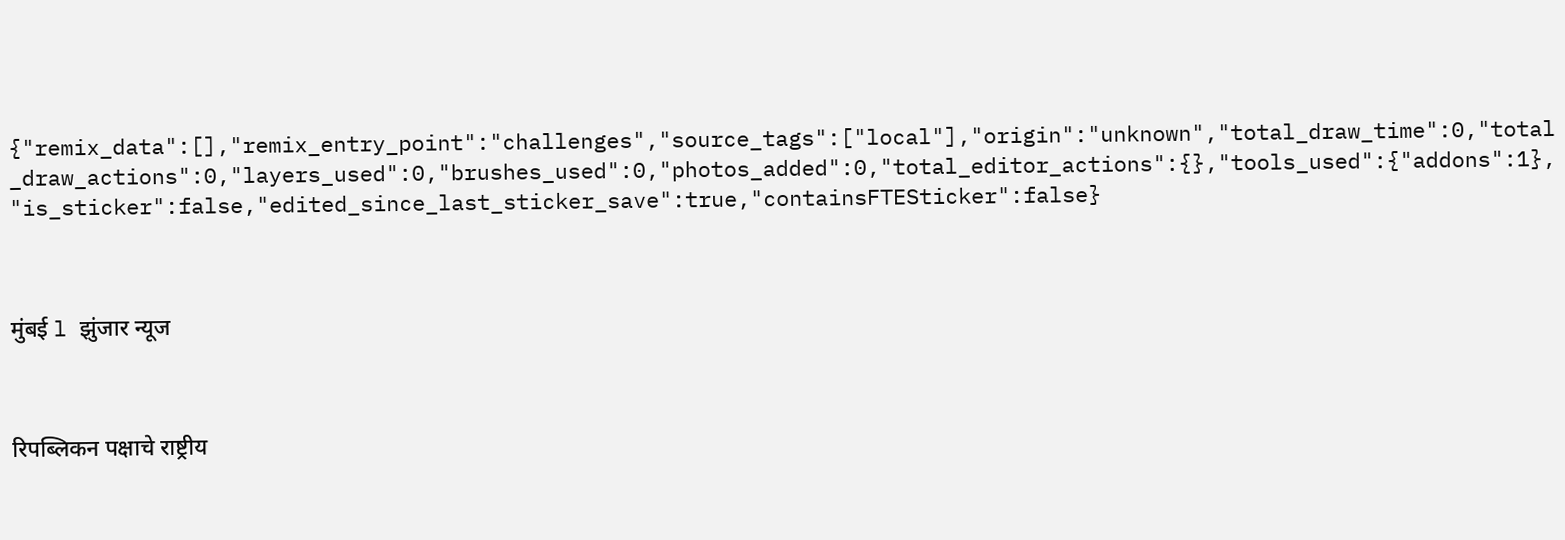{"remix_data":[],"remix_entry_point":"challenges","source_tags":["local"],"origin":"unknown","total_draw_time":0,"total_draw_actions":0,"layers_used":0,"brushes_used":0,"photos_added":0,"total_editor_actions":{},"tools_used":{"addons":1},"is_sticker":false,"edited_since_last_sticker_save":true,"containsFTESticker":false}



मुंबई l झुंजार न्यूज



रिपब्लिकन पक्षाचे राष्ट्रीय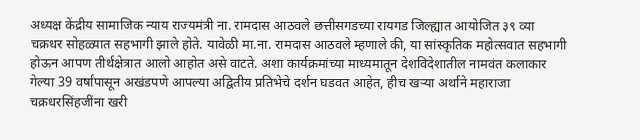अध्यक्ष केंद्रीय सामाजिक न्याय राज्यमंत्री ना. रामदास आठवले छत्तीसगडच्या रायगड जिल्ह्यात आयोजित ३९ व्या चक्रधर सोहळ्यात सहभागी झाले होते. यावेळी मा.ना. रामदास आठवले म्हणाले की, या सांस्कृतिक महोत्सवात सहभागी होऊन आपण तीर्थक्षेत्रात आलो आहोत असे वाटते. अशा कार्यक्रमांच्या माध्यमातून देशविदेशातील नामवंत कलाकार गेल्या 39 वर्षांपासून अखंडपणे आपल्या अद्वितीय प्रतिभेचे दर्शन घडवत आहेत, हीच खऱ्या अर्थाने महाराजा चक्रधरसिंहजींना खरी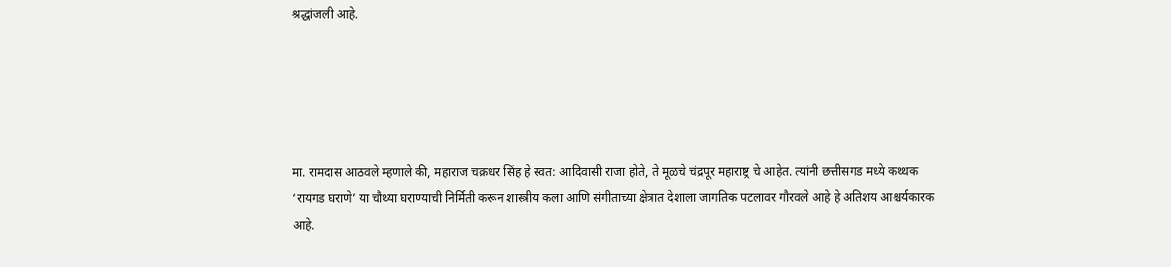श्रद्धांजली आहे.





मा. रामदास आठवले म्हणाले की, महाराज चक्रधर सिंह हे स्वत: आदिवासी राजा होते, ते मूळचे चंद्रपूर महाराष्ट्र चे आहेत. त्यांनी छत्तीसगड मध्ये कथ्थक ‘रायगड घराणे’ या चौथ्या घराण्याची निर्मिती करून शास्त्रीय कला आणि संगीताच्या क्षेत्रात देशाला जागतिक पटलावर गौरवले आहे हे अतिशय आश्चर्यकारक आहे.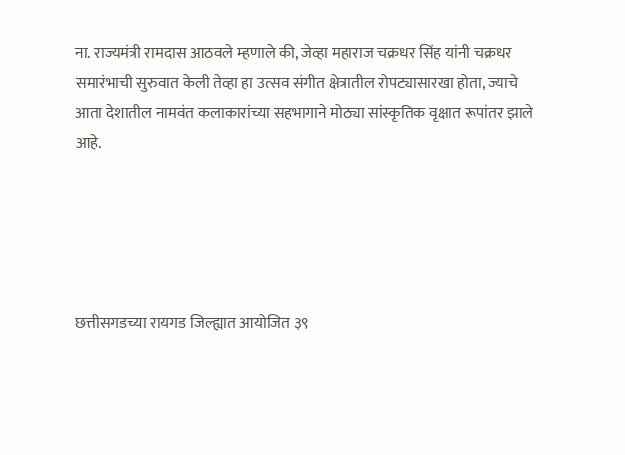ना. राज्यमंत्री रामदास आठवले म्हणाले की, जेव्हा महाराज चक्रधर सिंह यांनी चक्रधर समारंभाची सुरुवात केली तेव्हा हा उत्सव संगीत क्षेत्रातील रोपट्यासारखा होता, ज्याचे आता देशातील नामवंत कलाकारांच्या सहभागाने मोठ्या सांस्कृतिक वृक्षात रूपांतर झाले आहे.





छत्तीसगडच्या रायगड जिल्ह्यात आयोजित ३९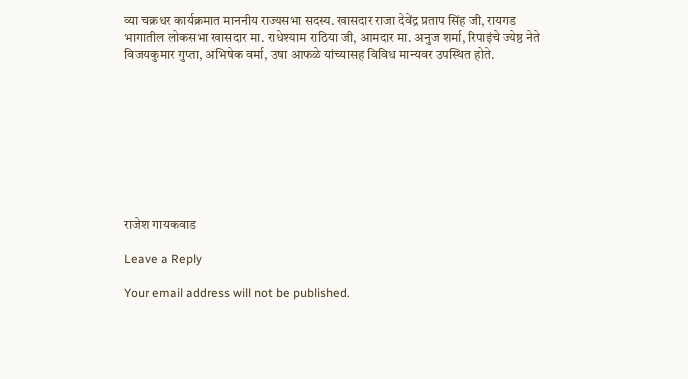व्या चक्रधर कार्यक्रमात माननीय राज्यसभा सदस्य. खासदार राजा देवेंद्र प्रताप सिंह जी, रायगड भागातील लोकसभा खासदार मा. राधेश्याम राठिया जी, आमदार मा. अनुज शर्मा, रिपाइंचे ज्येष्ठ नेते विजयकुमार गुप्ता, अभिषेक वर्मा, उषा आफळे यांच्यासह विविध मान्यवर उपस्थित होते.









राजेश गायकवाड

Leave a Reply

Your email address will not be published.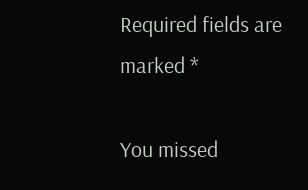Required fields are marked *

You missed